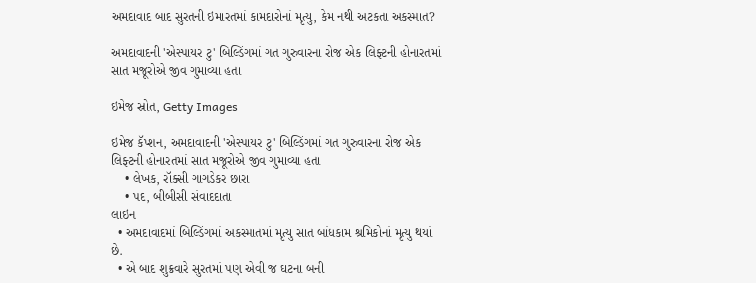અમદાવાદ બાદ સુરતની ઇમારતમાં કામદારોનાં મૃત્યુ, કેમ નથી અટકતા અકસ્માત?

અમદાવાદની 'એસ્પાયર ટુ' બિલ્ડિંગમાં ગત ગુરુવારના રોજ એક લિફ્ટની હોનારતમાં સાત મજૂરોએ જીવ ગુમાવ્યા હતા

ઇમેજ સ્રોત, Getty Images

ઇમેજ કૅપ્શન, અમદાવાદની 'એસ્પાયર ટુ' બિલ્ડિંગમાં ગત ગુરુવારના રોજ એક લિફ્ટની હોનારતમાં સાત મજૂરોએ જીવ ગુમાવ્યા હતા
    • લેખક, રૉક્સી ગાગડેકર છારા
    • પદ, બીબીસી સંવાદદાતા
લાઇન
  • અમદાવાદમાં બિલ્ડિંગમાં અકસ્માતમાં મૃત્યુ સાત બાંધકામ શ્રમિકોનાં મૃત્યુ થયાં છે.
  • એ બાદ શુક્રવારે સુરતમાં પણ એવી જ ઘટના બની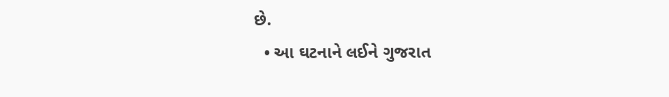છે.
  • આ ઘટનાને લઈને ગુજરાત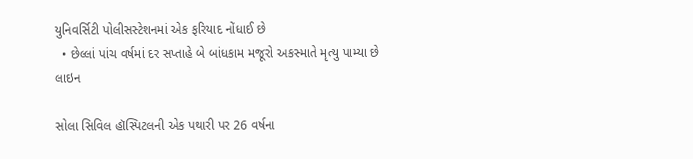યુનિવર્સિટી પોલીસસ્ટેશનમાં એક ફરિયાદ નોંધાઈ છે
  • છેલ્લાં પાંચ વર્ષમાં દર સપ્તાહે બે બાંધકામ મજૂરો અકસ્માતે મૃત્યુ પામ્યા છે
લાઇન

સોલા સિવિલ હૉસ્પિટલની એક પથારી પર 26 વર્ષના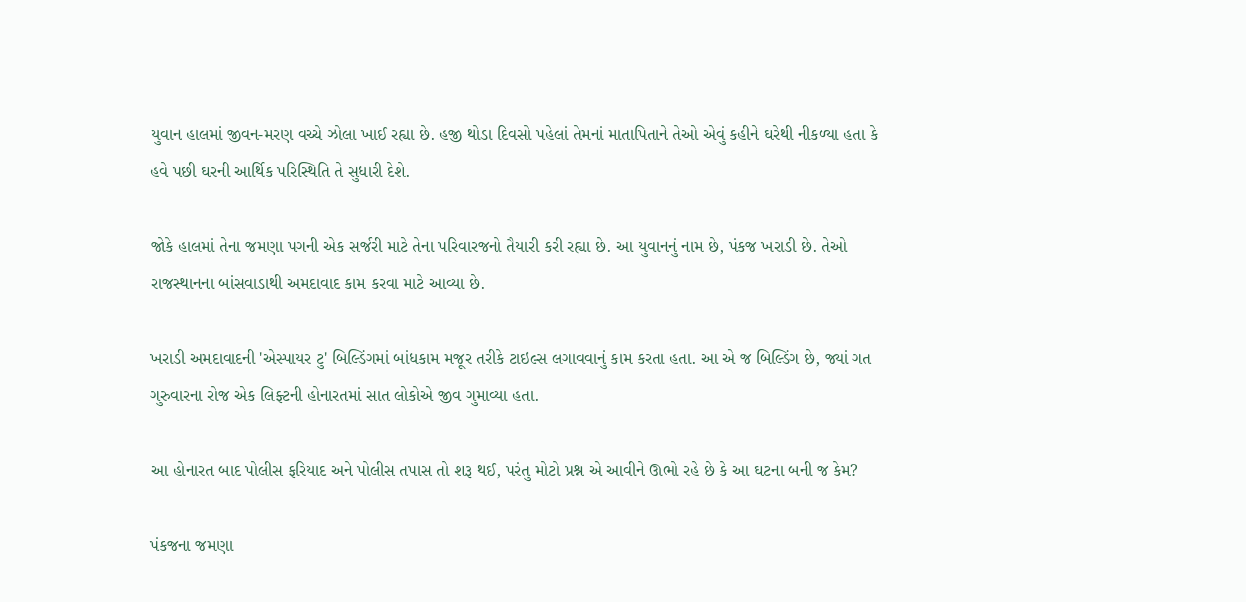યુવાન હાલમાં જીવન-મરણ વચ્ચે ઝોલા ખાઈ રહ્યા છે. હજી થોડા દિવસો પહેલાં તેમનાં માતાપિતાને તેઓ એવું કહીને ઘરેથી નીકળ્યા હતા કે હવે પછી ઘરની આર્થિક પરિસ્થિતિ તે સુધારી દેશે.

જોકે હાલમાં તેના જમણા પગની એક સર્જરી માટે તેના પરિવારજનો તૈયારી કરી રહ્યા છે. આ યુવાનનું નામ છે, પંકજ ખરાડી છે. તેઓ રાજસ્થાનના બાંસવાડાથી અમદાવાદ કામ કરવા માટે આવ્યા છે.

ખરાડી અમદાવાદની 'એસ્પાયર ટુ' બિલ્ડિંગમાં બાંધકામ મજૂર તરીકે ટાઇલ્સ લગાવવાનું કામ કરતા હતા. આ એ જ બિલ્ડિંગ છે, જ્યાં ગત ગુરુવારના રોજ એક લિફ્ટની હોનારતમાં સાત લોકોએ જીવ ગુમાવ્યા હતા.

આ હોનારત બાદ પોલીસ ફરિયાદ અને પોલીસ તપાસ તો શરૂ થઈ, પરંતુ મોટો પ્રશ્ન એ આવીને ઊભો રહે છે કે આ ઘટના બની જ કેમ?

પંકજના જમણા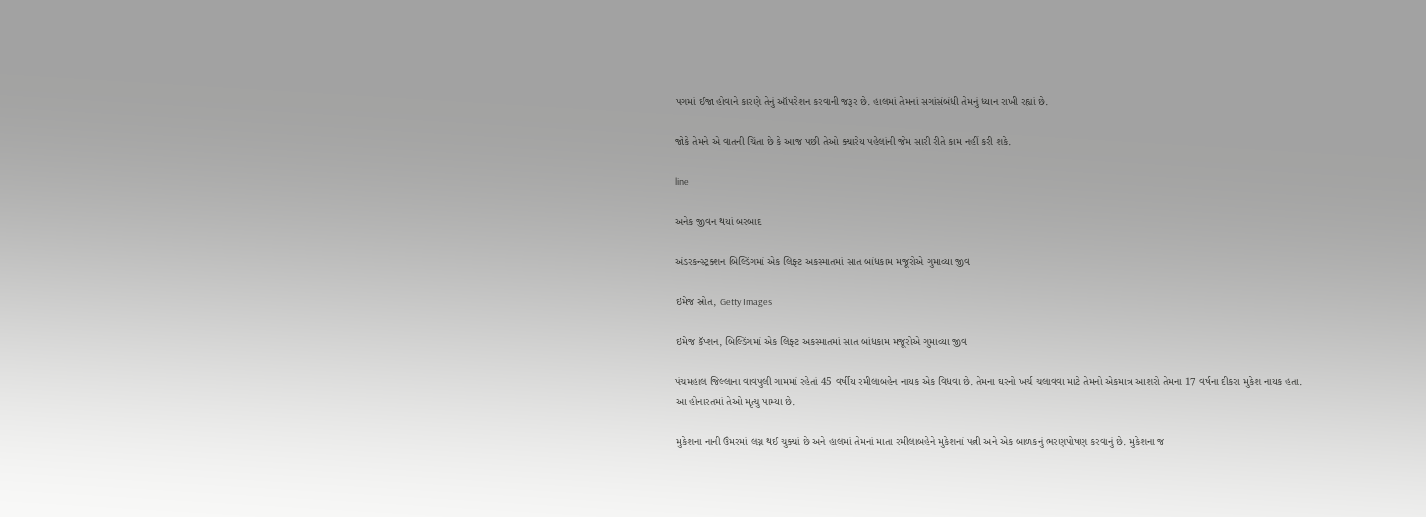પગમાં ઈજા હોવાને કારણે તેનું ઑપરેશન કરવાની જરૂર છે. હાલમાં તેમનાં સગાંસંબંધી તેમનું ધ્યાન રાખી રહ્યાં છે.

જોકે તેમને એ વાતની ચિંતા છે કે આજ પછી તેઓ ક્યારેય પહેલાંની જેમ સારી રીતે કામ નહીં કરી શકે.

line

અનેક જીવન થયાં બરબાદ

અંડરકન્સ્ટ્રક્શન બિલ્ડિંગમાં એક લિફ્ટ અકસ્માતમાં સાત બાંધકામ મજૂરોએ ગુમાવ્યા જીવ

ઇમેજ સ્રોત, Getty Images

ઇમેજ કૅપ્શન, બિલ્ડિંગમાં એક લિફ્ટ અકસ્માતમાં સાત બાંધકામ મજૂરોએ ગુમાવ્યા જીવ

પંચમહાલ જિલ્લાના વાવપુલી ગામમાં રહેતાં 45 વર્ષીય રમીલાબહેન નાયક એક વિધવા છે. તેમના ઘરનો ખર્ચ ચલાવવા માટે તેમનો એકમાત્ર આશરો તેમના 17 વર્ષના દીકરા મુકેશ નાયક હતા. આ હોનારતમાં તેઓ મૃત્યુ પામ્યા છે.

મુકેશના નાની ઉંમરમાં લગ્ન થઈ ચુક્યાં છે અને હાલમાં તેમનાં માતા રમીલાબહેને મુકેશનાં પત્ની અને એક બાળકનું ભરણપોષણ કરવાનું છે. મુકેશના જ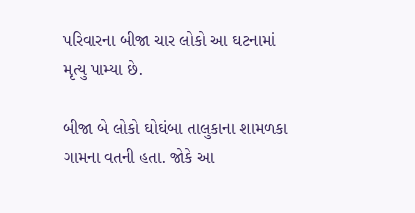પરિવારના બીજા ચાર લોકો આ ઘટનામાં મૃત્યુ પામ્યા છે.

બીજા બે લોકો ઘોઘંબા તાલુકાના શામળકા ગામના વતની હતા. જોકે આ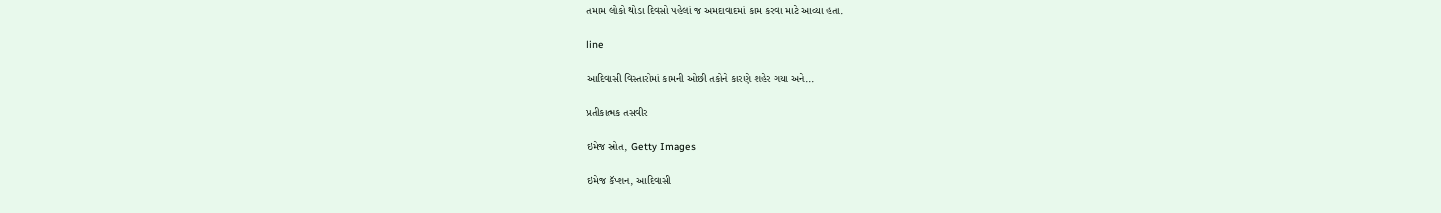તમામ લોકો થોડા દિવસો પહેલાં જ અમદાવાદમાં કામ કરવા માટે આવ્યા હતા.

line

આદિવાસી વિસ્તારોમાં કામની ઓછી તકોને કારણે શહેર ગયા અને...

પ્રતીકાત્મક તસવીર

ઇમેજ સ્રોત, Getty Images

ઇમેજ કૅપ્શન, આદિવાસી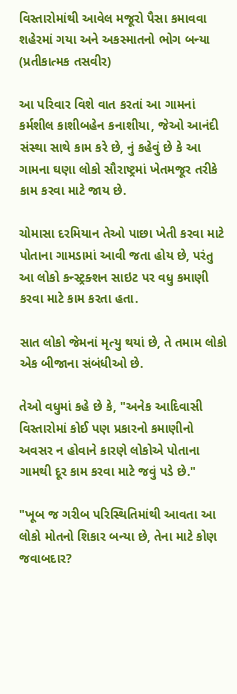વિસ્તારોમાંથી આવેલ મજૂરો પૈસા કમાવવા શહેરમાં ગયા અને અકસ્માતનો ભોગ બન્યા (પ્રતીકાત્મક તસવીર)

આ પરિવાર વિશે વાત કરતાં આ ગામનાં કર્મશીલ કાશીબહેન કનાશીયા, જેઓ આનંદી સંસ્થા સાથે કામ કરે છે, નું કહેવું છે કે આ ગામના ઘણા લોકો સૌરાષ્ટ્રમાં ખેતમજૂર તરીકે કામ કરવા માટે જાય છે.

ચોમાસા દરમિયાન તેઓ પાછા ખેતી કરવા માટે પોતાના ગામડામાં આવી જતા હોય છે, પરંતુ આ લોકો કન્સ્ટ્રક્શન સાઇટ પર વધુ કમાણી કરવા માટે કામ કરતા હતા.

સાત લોકો જેમનાં મૃત્યુ થયાં છે, તે તમામ લોકો એક બીજાના સંબંધીઓ છે.

તેઓ વધુમાં કહે છે કે, "અનેક આદિવાસી વિસ્તારોમાં કોઈ પણ પ્રકારનો કમાણીનો અવસર ન હોવાને કારણે લોકોએ પોતાના ગામથી દૂર કામ કરવા માટે જવું પડે છે."

"ખૂબ જ ગરીબ પરિસ્થિતિમાંથી આવતા આ લોકો મોતનો શિકાર બન્યા છે, તેના માટે કોણ જવાબદાર?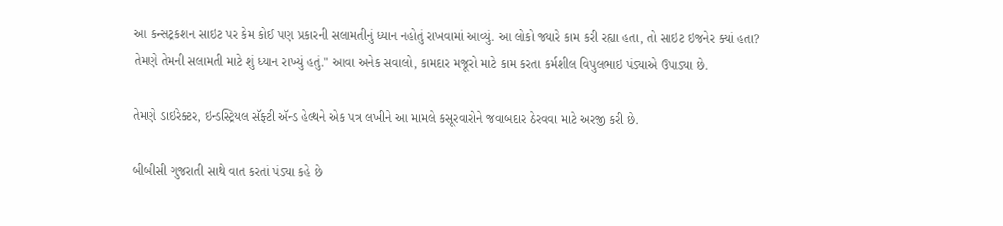આ કન્સટ્રકશન સાઇટ પર કેમ કોઈ પણ પ્રકારની સલામતીનું ધ્યાન નહોતું રાખવામાં આવ્યું. આ લોકો જ્યારે કામ કરી રહ્યા હતા, તો સાઇટ ઇજનેર ક્યાં હતા? તેમણે તેમની સલામતી માટે શું ધ્યાન રાખ્યું હતું." આવા અનેક સવાલો, કામદાર મજૂરો માટે કામ કરતા કર્મશીલ વિપુલભાઇ પંડ્યાએ ઉપાડ્યા છે.

તેમણે ડાઇરેક્ટર, ઇન્ડસ્ટ્રિયલ સૅફ્ટી ઍન્ડ હેલ્થને એક પત્ર લખીને આ મામલે કસૂરવારોને જવાબદાર ઠેરવવા માટે અરજી કરી છે.

બીબીસી ગુજરાતી સાથે વાત કરતાં પંડ્યા કહે છે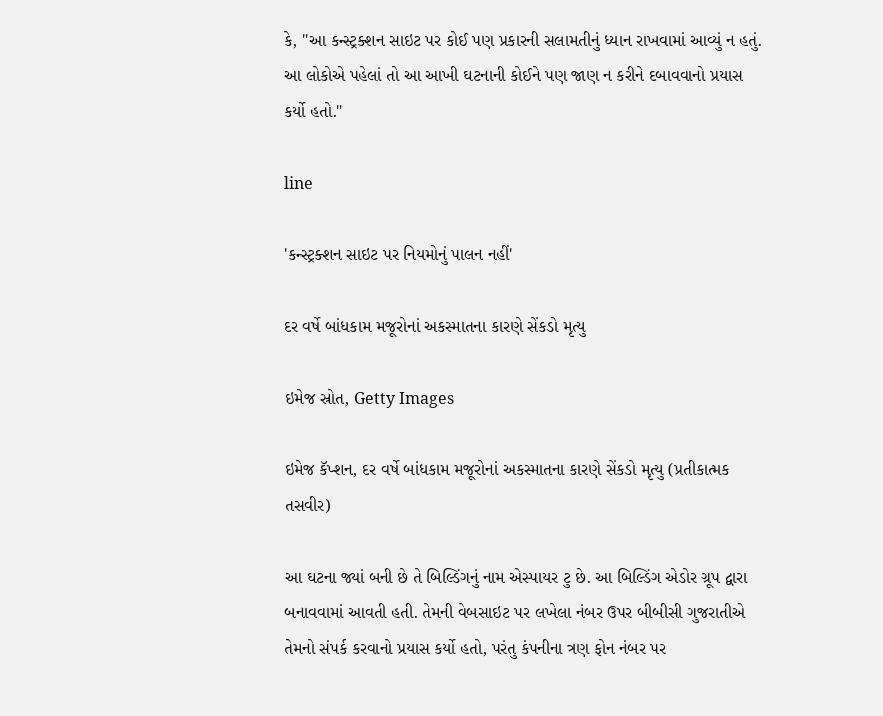કે, "આ કન્સ્ટ્રક્શન સાઇટ પર કોઈ પણ પ્રકારની સલામતીનું ધ્યાન રાખવામાં આવ્યું ન હતું. આ લોકોએ પહેલાં તો આ આખી ઘટનાની કોઈને પણ જાણ ન કરીને દબાવવાનો પ્રયાસ કર્યો હતો."

line

'કન્સ્ટ્રક્શન સાઇટ પર નિયમોનું પાલન નહીં'

દર વર્ષે બાંધકામ મજૂરોનાં અકસ્માતના કારણે સેંકડો મૃત્યુ

ઇમેજ સ્રોત, Getty Images

ઇમેજ કૅપ્શન, દર વર્ષે બાંધકામ મજૂરોનાં અકસ્માતના કારણે સેંકડો મૃત્યુ (પ્રતીકાત્મક તસવીર)

આ ઘટના જ્યાં બની છે તે બિલ્ડિંગનું નામ એસ્પાયર ટુ છે. આ બિલ્ડિંગ એડોર ગ્રૂપ દ્વારા બનાવવામાં આવતી હતી. તેમની વેબસાઇટ પર લખેલા નંબર ઉપર બીબીસી ગુજરાતીએ તેમનો સંપર્ક કરવાનો પ્રયાસ કર્યો હતો, પરંતુ કંપનીના ત્રણ ફોન નંબર પર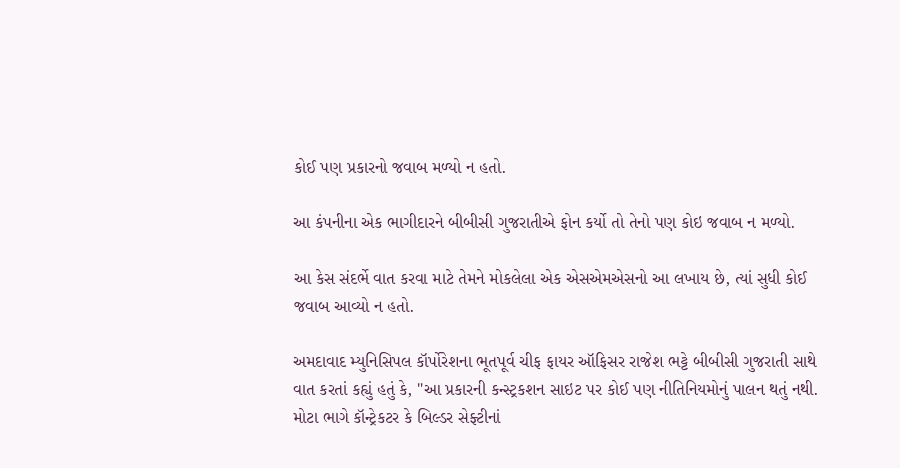કોઈ પણ પ્રકારનો જવાબ મળ્યો ન હતો.

આ કંપનીના એક ભાગીદારને બીબીસી ગુજરાતીએ ફોન કર્યો તો તેનો પણ કોઇ જવાબ ન મળ્યો.

આ કેસ સંદર્ભે વાત કરવા માટે તેમને મોકલેલા એક એસએમએસનો આ લખાય છે, ત્યાં સુધી કોઈ જવાબ આવ્યો ન હતો.

અમદાવાદ મ્યુનિસિપલ કૉર્પોરેશના ભૂતપૂર્વ ચીફ ફાયર ઑફિસર રાજેશ ભટ્ટે બીબીસી ગુજરાતી સાથે વાત કરતાં કહ્યું હતું કે, "આ પ્રકારની કન્સ્ટ્રકશન સાઇટ પર કોઈ પણ નીતિનિયમોનું પાલન થતું નથી. મોટા ભાગે કૉન્ટ્રેકટર કે બિલ્ડર સેફ્ટીનાં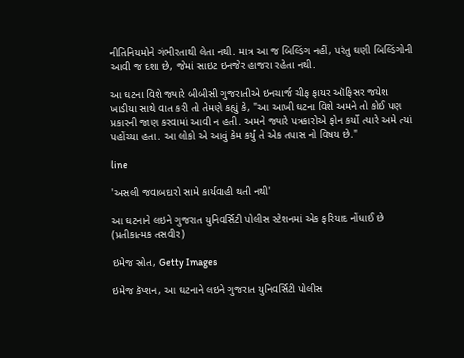નીતિનિયમોને ગંભીરતાથી લેતા નથી. માત્ર આ જ બિલ્ડિંગ નહીં, પરંતુ ઘણી બિલ્ડિંગોની આવી જ દશા છે, જેમાં સાઇટ ઇનજેર હાજરા રહેતા નથી.

આ ઘટના વિશે જ્યારે બીબીસી ગુજરાતીએ ઇનચાર્જ ચીફ ફાયર ઑફિસર જયેશ ખાડીયા સાથે વાત કરી તો તેમણે કહ્યું કે, "આ આખી ઘટના વિશે અમને તો કોઈ પણ પ્રકારની જાણ કરવામાં આવી ન હતી. અમને જ્યારે પત્રકારોએ ફોન કર્યો ત્યારે અમે ત્યાં પહોંચ્યા હતા. આ લોકો એ આવું કેમ કર્યું તે એક તપાસ નો વિષય છે."

line

'અસલી જવાબદારો સામે કાર્યવાહી થતી નથી'

આ ઘટનાને લઇને ગુજરાત યુનિવર્સિટી પોલીસ સ્ટેશનમાં એક ફરિયાદ નોંધાઈ છે (પ્રતીકાત્મક તસવીર)

ઇમેજ સ્રોત, Getty Images

ઇમેજ કૅપ્શન, આ ઘટનાને લઇને ગુજરાત યુનિવર્સિટી પોલીસ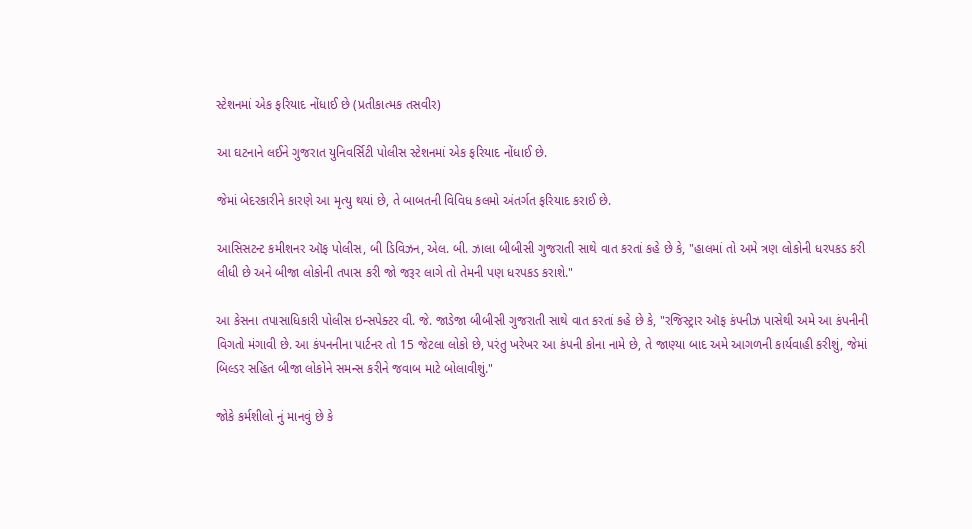સ્ટેશનમાં એક ફરિયાદ નોંધાઈ છે (પ્રતીકાત્મક તસવીર)

આ ઘટનાને લઈને ગુજરાત યુનિવર્સિટી પોલીસ સ્ટેશનમાં એક ફરિયાદ નોંધાઈ છે.

જેમાં બેદરકારીને કારણે આ મૃત્યુ થયાં છે, તે બાબતની વિવિધ કલમો અંતર્ગત ફરિયાદ કરાઈ છે.

આસિસટન્ટ કમીશનર ઑફ પોલીસ, બી ડિવિઝન, એલ. બી. ઝાલા બીબીસી ગુજરાતી સાથે વાત કરતાં કહે છે કે, "હાલમાં તો અમે ત્રણ લોકોની ધરપકડ કરી લીધી છે અને બીજા લોકોની તપાસ કરી જો જરૂર લાગે તો તેમની પણ ધરપકડ કરાશે."

આ કેસના તપાસાધિકારી પોલીસ ઇન્સપેક્ટર વી. જે. જાડેજા બીબીસી ગુજરાતી સાથે વાત કરતાં કહે છે કે, "રજિસ્ટ્રાર ઑફ કંપનીઝ પાસેથી અમે આ કંપનીની વિગતો મંગાવી છે. આ કંપનનીના પાર્ટનર તો 15 જેટલા લોકો છે, પરંતુ ખરેખર આ કંપની કોના નામે છે, તે જાણ્યા બાદ અમે આગળની કાર્યવાહી કરીશું, જેમાં બિલ્ડર સહિત બીજા લોકોને સમન્સ કરીને જવાબ માટે બોલાવીશું."

જોકે કર્મશીલો નું માનવું છે કે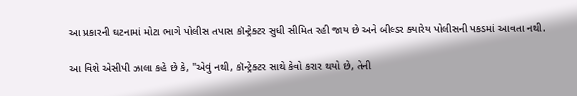આ પ્રકારની ઘટનામાં મોટા ભાગે પોલીસ તપાસ કૉન્ટ્રેક્ટર સુધી સીમિત રહી જાય છે અને બીલ્ડર ક્યારેય પોલીસની પકડમાં આવતા નથી.

આ વિશે એસીપી ઝાલા કહે છે કે, "એવું નથી, કૉન્ટ્રેક્ટર સાથે કેવો કરાર થયો છે, તેની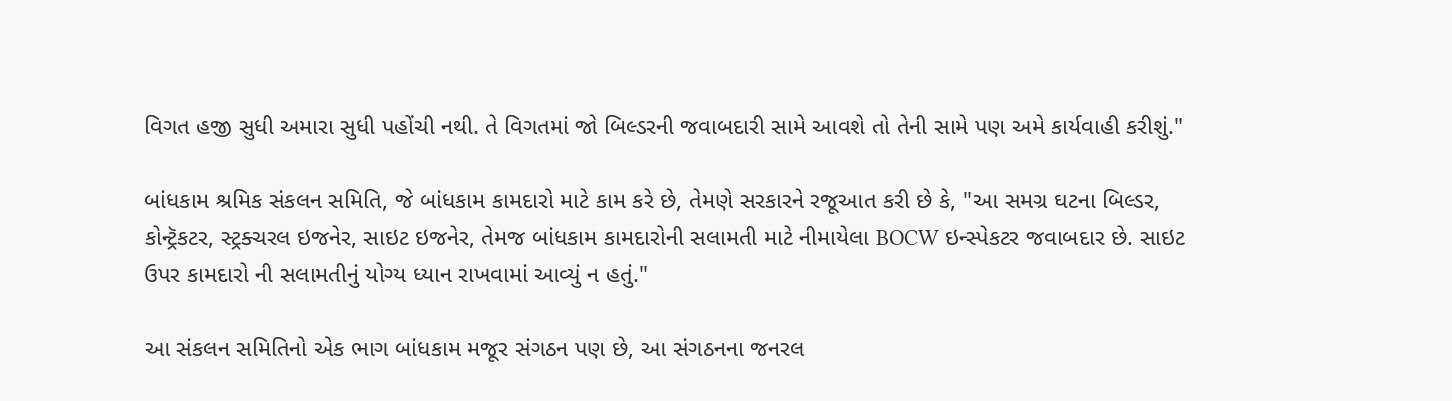વિગત હજી સુધી અમારા સુધી પહોંચી નથી. તે વિગતમાં જો બિલ્ડરની જવાબદારી સામે આવશે તો તેની સામે પણ અમે કાર્યવાહી કરીશું."

બાંધકામ શ્રમિક સંકલન સમિતિ, જે બાંધકામ કામદારો માટે કામ કરે છે, તેમણે સરકારને રજૂઆત કરી છે કે, "આ સમગ્ર ઘટના બિલ્ડર, કોન્ટ્રૅકટર, સ્ટ્રક્ચરલ ઇજનેર, સાઇટ ઇજનેર, તેમજ બાંધકામ કામદારોની સલામતી માટે નીમાયેલા BOCW ઇન્સ્પેકટર જવાબદાર છે. સાઇટ ઉપર કામદારો ની સલામતીનું યોગ્ય ધ્યાન રાખવામાં આવ્યું ન હતું."

આ સંકલન સમિતિનો એક ભાગ બાંધકામ મજૂર સંગઠન પણ છે, આ સંગઠનના જનરલ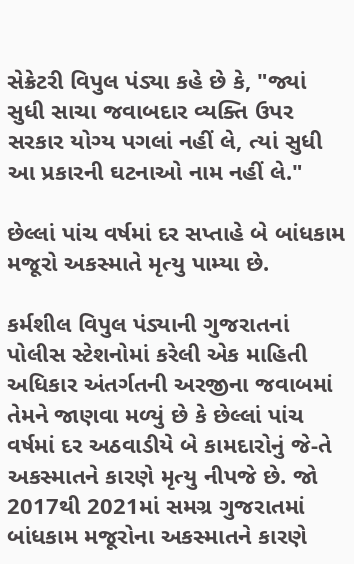સેક્રેટરી વિપુલ પંડ્યા કહે છે કે, "જ્યાં સુધી સાચા જવાબદાર વ્યક્તિ ઉપર સરકાર યોગ્ય પગલાં નહીં લે, ત્યાં સુધી આ પ્રકારની ઘટનાઓ નામ નહીં લે."

છેલ્લાં પાંચ વર્ષમાં દર સપ્તાહે બે બાંધકામ મજૂરો અકસ્માતે મૃત્યુ પામ્યા છે.

કર્મશીલ વિપુલ પંડ્યાની ગુજરાતનાં પોલીસ સ્ટેશનોમાં કરેલી એક માહિતી અધિકાર અંતર્ગતની અરજીના જવાબમાં તેમને જાણવા મળ્યું છે કે છેલ્લાં પાંચ વર્ષમાં દર અઠવાડીયે બે કામદારોનું જે-તે અકસ્માતને કારણે મૃત્યુ નીપજે છે. જો 2017થી 2021માં સમગ્ર ગુજરાતમાં બાંધકામ મજૂરોના અકસ્માતને કારણે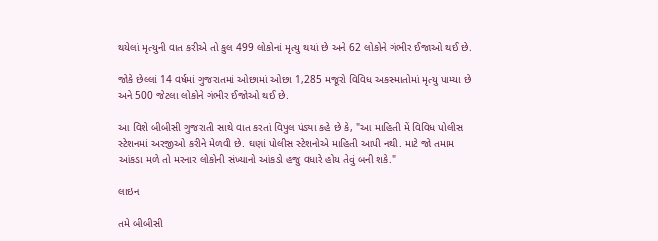થયેલાં મૃત્યુની વાત કરીએ તો કુલ 499 લોકોનાં મૃત્યુ થયાં છે અને 62 લોકોને ગંભીર ઈજાઓ થઈ છે.

જોકે છેલ્લાં 14 વર્ષમાં ગુજરાતમાં ઓછામાં ઓછા 1,285 મજૂરો વિવિધ અકસ્માતોમાં મૃત્યુ પામ્યા છે અને 500 જેટલા લોકોને ગંભીર ઈજોઓ થઈ છે.

આ વિશે બીબીસી ગુજરાતી સાથે વાત કરતાં વિપુલ પંડ્યા કહે છે કે, "આ માહિતી મેં વિવિધ પોલીસ સ્ટેશનમાં અરજીઓ કરીને મેળવી છે. ઘણાં પોલીસ સ્ટેશનોએ માહિતી આપી નથી. માટે જો તમામ આંકડા મળે તો મરનાર લોકોની સંખ્યાનો આંકડો હજુ વધારે હોય તેવું બની શકે."

લાઇન

તમે બીબીસી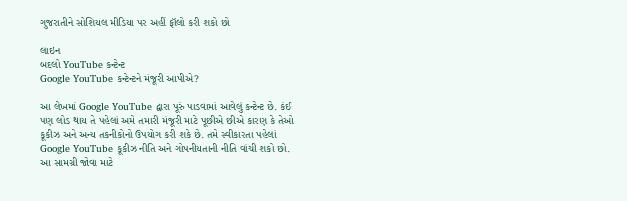ગુજરાતીને સોશિયલ મીડિયા પર અહીં ફૉલો કરી શકો છો

લાઇન
બદલો YouTube કન્ટેન્ટ
Google YouTube કન્ટેન્ટને મંજૂરી આપીએ?

આ લેખમાં Google YouTube દ્વારા પૂરું પાડવામાં આવેલું કન્ટેન્ટ છે. કંઈ પણ લોડ થાય તે પહેલાં અમે તમારી મંજૂરી માટે પૂછીએ છીએ કારણ કે તેઓ કૂકીઝ અને અન્ય તકનીકોનો ઉપયોગ કરી શકે છે. તમે સ્વીકારતા પહેલાં Google YouTube કૂકીઝ નીતિ અને ગોપનીયતાની નીતિ વાંચી શકો છો. આ સામગ્રી જોવા માટે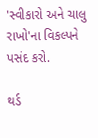'સ્વીકારો અને ચાલુ રાખો'ના વિકલ્પને પસંદ કરો.

થર્ડ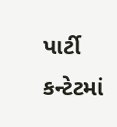પાર્ટી કન્ટેટમાં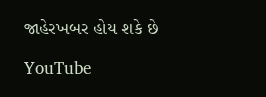જાહેરખબર હોય શકે છે

YouTube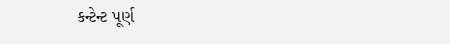કન્ટેન્ટ પૂર્ણ